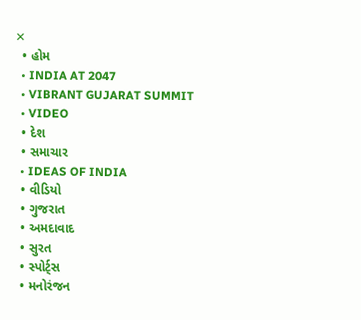✕
  • હોમ
  • INDIA AT 2047
  • VIBRANT GUJARAT SUMMIT
  • VIDEO
  • દેશ
  • સમાચાર
  • IDEAS OF INDIA
  • વીડિયો
  • ગુજરાત
  • અમદાવાદ
  • સુરત
  • સ્પોર્ટ્સ
  • મનોરંજન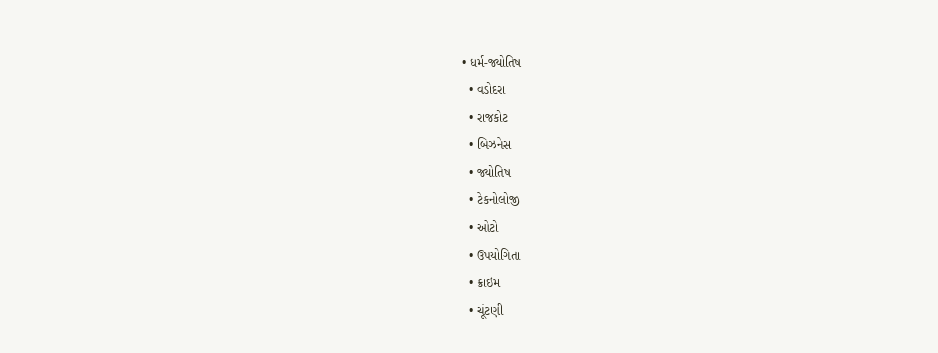• ધર્મ-જ્યોતિષ
  • વડોદરા
  • રાજકોટ
  • બિઝનેસ
  • જ્યોતિષ
  • ટેકનોલોજી
  • ઓટો
  • ઉપયોગિતા
  • ક્રાઇમ
  • ચૂંટણી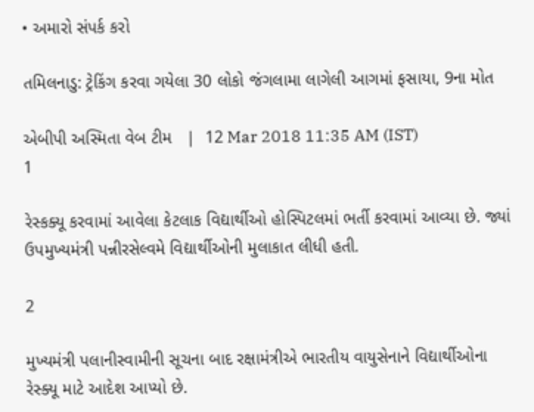• અમારો સંપર્ક કરો

તમિલનાડુ: ટ્રેકિંગ કરવા ગયેલા 30 લોકો જંગલામા લાગેલી આગમાં ફસાયા, 9ના મોત

એબીપી અસ્મિતા વેબ ટીમ   |  12 Mar 2018 11:35 AM (IST)
1

રેસ્કક્યૂ કરવામાં આવેલા કેટલાક વિદ્યાર્થીઓ હોસ્પિટલમાં ભર્તી કરવામાં આવ્યા છે. જ્યાં ઉપમુખ્યમંત્રી પન્નીરસેલ્વમે વિદ્યાર્થીઓની મુલાકાત લીધી હતી.

2

મુખ્યમંત્રી પલાનીસ્વામીની સૂચના બાદ રક્ષામંત્રીએ ભારતીય વાયુસેનાને વિદ્યાર્થીઓના રેસ્ક્યૂ માટે આદેશ આપ્યો છે.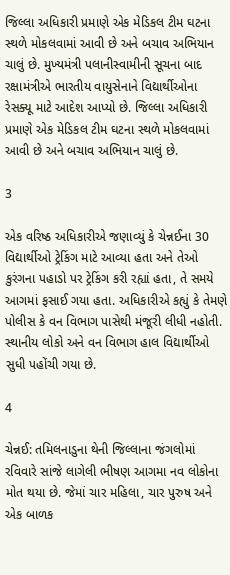જિલ્લા અધિકારી પ્રમાણે એક મેડિકલ ટીમ ઘટના સ્થળે મોકલવામાં આવી છે અને બચાવ અભિયાન ચાલું છે. મુખ્યમંત્રી પલાનીસ્વામીની સૂચના બાદ રક્ષામંત્રીએ ભારતીય વાયુસેનાને વિદ્યાર્થીઓના રેસક્યૂ માટે આદેશ આપ્યો છે. જિલ્લા અધિકારી પ્રમાણે એક મેડિકલ ટીમ ઘટના સ્થળે મોકલવામાં આવી છે અને બચાવ અભિયાન ચાલું છે.

3

એક વરિષ્ઠ અધિકારીએ જણાવ્યું કે ચેન્નઈના 30 વિદ્યાર્થીઓ ટ્રેકિંગ માટે આવ્યા હતા અને તેઓ કુરંગના પહાડો પર ટ્રેકિંગ કરી રહ્યાં હતા, તે સમયે આગમાં ફસાઈ ગયા હતા. અધિકારીએ કહ્યું કે તેમણે પોલીસ કે વન વિભાગ પાસેથી મંજૂરી લીધી નહોતી. સ્થાનીય લોકો અને વન વિભાગ હાલ વિદ્યાર્થીઓ સુધી પહોંચી ગયા છે.

4

ચેન્નઈ: તમિલનાડુના થેની જિલ્લાના જંગલોમાં રવિવારે સાંજે લાગેલી ભીષણ આગમા નવ લોકોના મોત થયા છે. જેમાં ચાર મહિલા, ચાર પુરુષ અને એક બાળક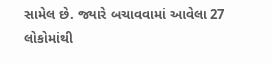સામેલ છે. જ્યારે બચાવવામાં આવેલા 27 લોકોમાંથી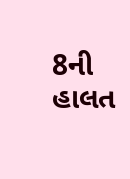8ની હાલત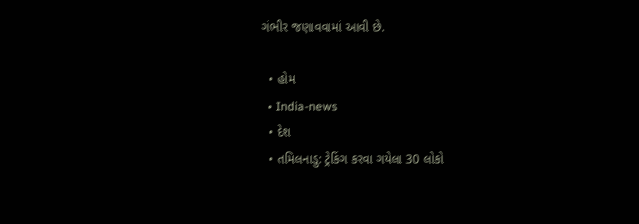ગંભીર જણાવવામાં આવી છે.

  • હોમ
  • India-news
  • દેશ
  • તમિલનાડુ: ટ્રેકિંગ કરવા ગયેલા 30 લોકો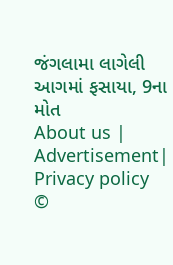જંગલામા લાગેલી આગમાં ફસાયા, 9ના મોત
About us | Advertisement| Privacy policy
©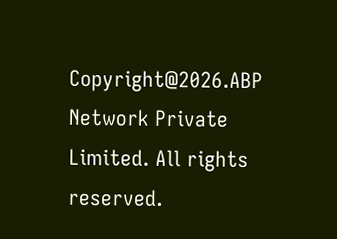Copyright@2026.ABP Network Private Limited. All rights reserved.